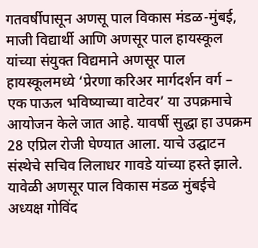गतवर्षीपासून अणसू पाल विकास मंडळ-मुंबई, माजी विद्यार्थी आणि अणसूर पाल हायस्कूल यांच्या संयुक्त विद्यमाने अणसूर पाल हायस्कूलमध्ये ‘प्रेरणा करिअर मार्गदर्शन वर्ग – एक पाऊल भविष्याच्या वाटेवर’ या उपक्रमाचे आयोजन केले जात आहे. यावर्षी सुद्धा हा उपक्रम 28 एप्रिल रोजी घेण्यात आला. याचे उद्घाटन संस्थेचे सचिव लिलाधर गावडे यांच्या हस्ते झाले. यावेळी अणसूर पाल विकास मंडळ मुंबईचे अध्यक्ष गोविंद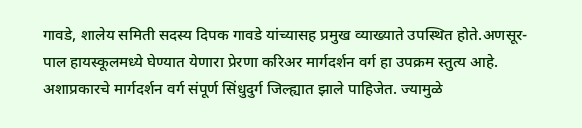गावडे, शालेय समिती सदस्य दिपक गावडे यांच्यासह प्रमुख व्याख्याते उपस्थित होते.अणसूर-पाल हायस्कूलमध्ये घेण्यात येणारा प्रेरणा करिअर मार्गदर्शन वर्ग हा उपक्रम स्तुत्य आहे. अशाप्रकारचे मार्गदर्शन वर्ग संपूर्ण सिंधुदुर्ग जिल्ह्यात झाले पाहिजेत. ज्यामुळे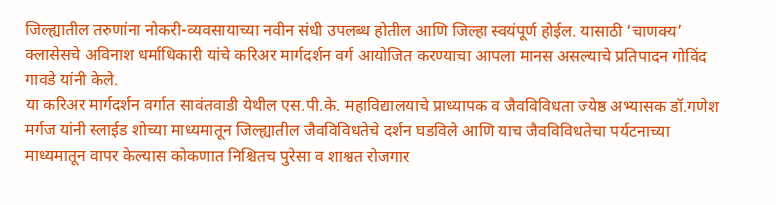जिल्ह्यातील तरुणांना नोकरी-व्यवसायाच्या नवीन संधी उपलब्ध होतील आणि जिल्हा स्वयंपूर्ण होईल. यासाठी ‘चाणक्य’ क्लासेसचे अविनाश धर्माधिकारी यांचे करिअर मार्गदर्शन वर्ग आयोजित करण्याचा आपला मानस असल्याचे प्रतिपादन गोविंद गावडे यांनी केले.
या करिअर मार्गदर्शन वर्गात सावंतवाडी येथील एस.पी.के. महाविद्यालयाचे प्राध्यापक व जैवविविधता ज्येष्ठ अभ्यासक डॉ.गणेश मर्गज यांनी स्लाईड शोच्या माध्यमातून जिल्ह्यातील जैवविविधतेचे दर्शन घडविले आणि याच जैवविविधतेचा पर्यटनाच्या माध्यमातून वापर केल्यास कोकणात निश्चितच पुरेसा व शाश्वत रोजगार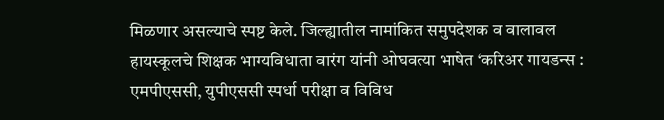मिळणार असल्याचे स्पष्ट केले. जिल्ह्यातील नामांकित समुपदेशक व वालावल हायस्कूलचे शिक्षक भाग्यविधाता वारंग यांनी ओघवत्या भाषेत ‘करिअर गायडन्स : एमपीएससी, युपीएससी स्पर्धा परीक्षा व विविध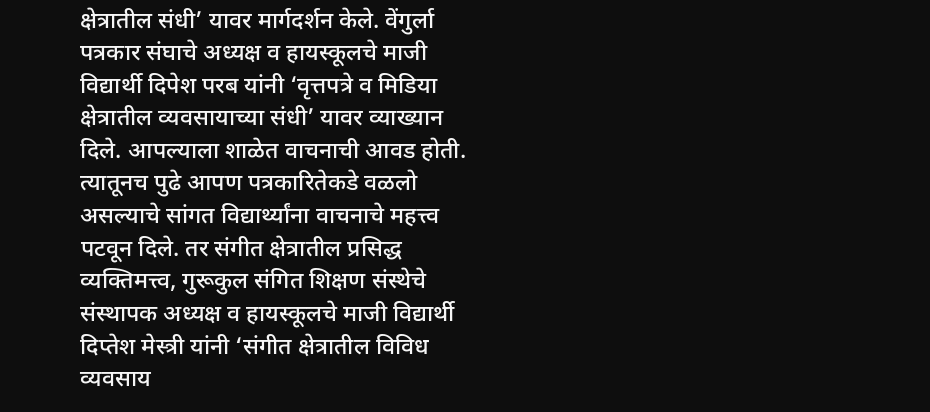क्षेत्रातील संधी’ यावर मार्गदर्शन केले. वेंगुर्ला पत्रकार संघाचे अध्यक्ष व हायस्कूलचे माजी विद्यार्थी दिपेश परब यांनी ‘वृत्तपत्रे व मिडिया क्षेत्रातील व्यवसायाच्या संधी’ यावर व्याख्यान दिले. आपल्याला शाळेत वाचनाची आवड होती. त्यातूनच पुढे आपण पत्रकारितेकडे वळलो असल्याचे सांगत विद्यार्थ्यांना वाचनाचे महत्त्व पटवून दिले. तर संगीत क्षेत्रातील प्रसिद्ध व्यक्तिमत्त्व, गुरूकुल संगित शिक्षण संस्थेचे संस्थापक अध्यक्ष व हायस्कूलचे माजी विद्यार्थी दिप्तेश मेस्त्री यांनी ‘संगीत क्षेत्रातील विविध व्यवसाय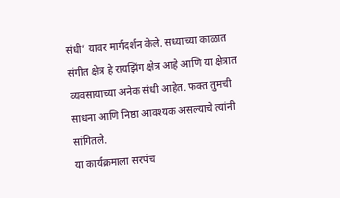संधी’ यावर मार्गदर्शन केले. सध्याच्या काळात संगीत क्षेत्र हे रायझिंग क्षेत्र आहे आणि या क्षेत्रात व्यवसायाच्या अनेक संधी आहेत. फक्त तुमची साधना आणि निष्ठा आवश्यक असल्याचे त्यांनी सांगितले.
या कार्यक्रमाला सरपंच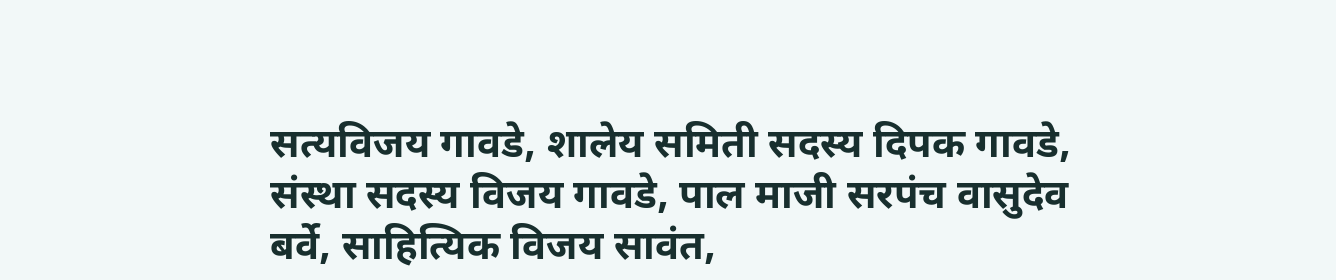सत्यविजय गावडे, शालेय समिती सदस्य दिपक गावडे, संस्था सदस्य विजय गावडे, पाल माजी सरपंच वासुदेव बर्वे, साहित्यिक विजय सावंत,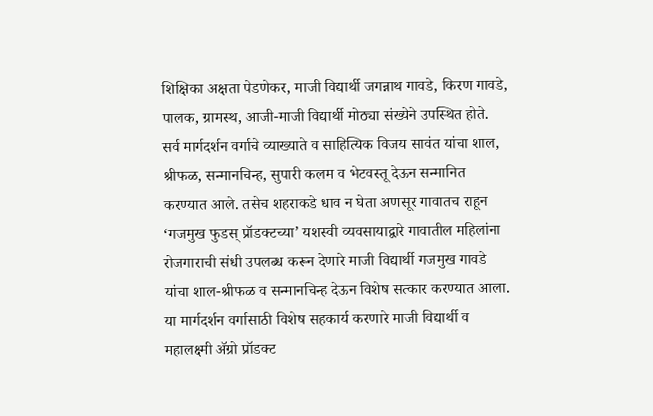शिक्षिका अक्षता पेडणेकर, माजी विद्यार्थी जगन्नाथ गावडे, किरण गावडे, पालक, ग्रामस्थ, आजी-माजी विद्यार्थी मोठ्या संख्येने उपस्थित होते.
सर्व मार्गदर्शन वर्गाचे व्याख्याते व साहित्यिक विजय सावंत यांचा शाल, श्रीफळ, सन्मानचिन्ह, सुपारी कलम व भेटवस्तू देऊन सन्मानित करण्यात आले. तसेच शहराकडे धाव न घेता अणसूर गावातच राहून ‘गजमुख फुडस् प्रॉडक्टच्या’ यशस्वी व्यवसायाद्वारे गावातील महिलांना रोजगाराची संधी उपलब्ध करून देणारे माजी विद्यार्थी गजमुख गावडे यांचा शाल-श्रीफळ व सन्मानचिन्ह देऊन विशेष सत्कार करण्यात आला. या मार्गदर्शन वर्गासाठी विशेष सहकार्य करणारे माजी विद्यार्थी व महालक्ष्मी ॲग्रो प्रॉडक्ट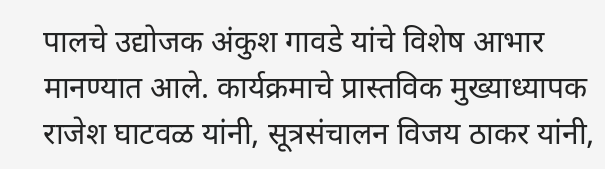पालचे उद्योजक अंकुश गावडे यांचे विशेष आभार मानण्यात आले. कार्यक्रमाचे प्रास्तविक मुख्याध्यापक राजेश घाटवळ यांनी, सूत्रसंचालन विजय ठाकर यांनी,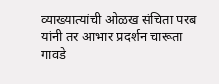व्याख्यात्यांची ओळख संचिता परब यांनी तर आभार प्रदर्शन चारूता गावडे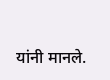यांनी मानले.